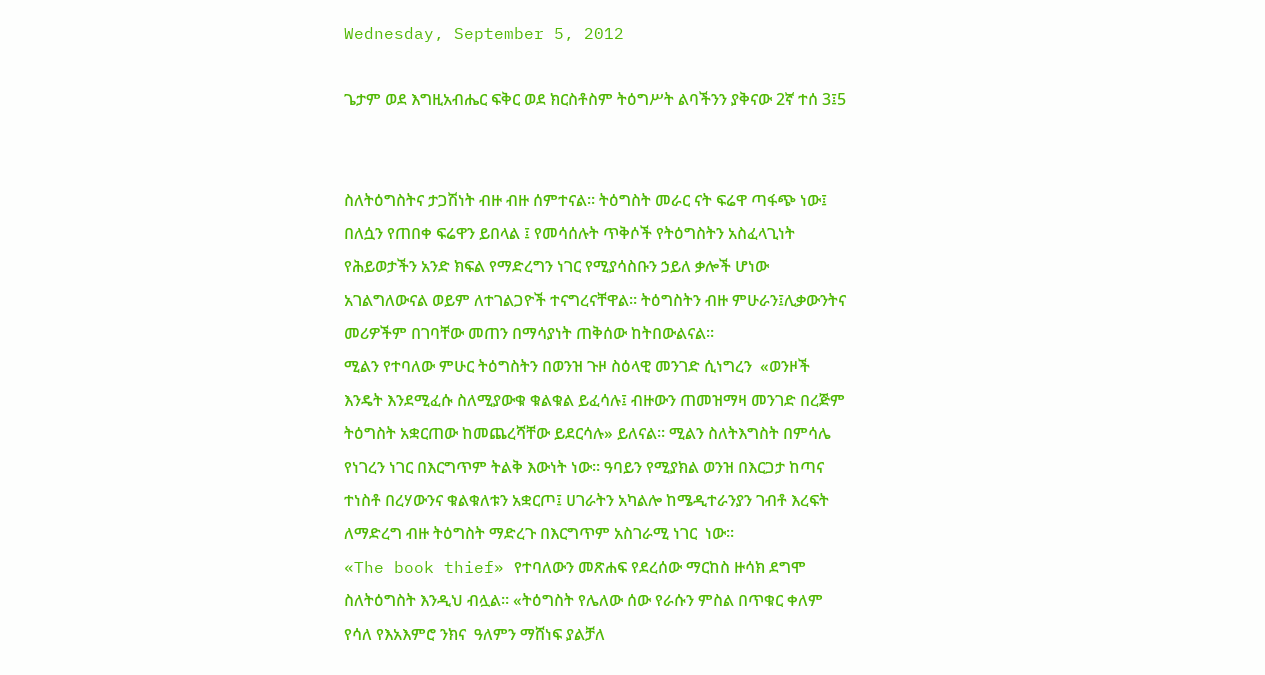Wednesday, September 5, 2012

ጌታም ወደ እግዚአብሔር ፍቅር ወደ ክርስቶስም ትዕግሥት ልባችንን ያቅናው 2ኛ ተሰ 3፤5


ስለትዕግስትና ታጋሽነት ብዙ ብዙ ሰምተናል። ትዕግስት መራር ናት ፍሬዋ ጣፋጭ ነው፤ በለሷን የጠበቀ ፍሬዋን ይበላል ፤ የመሳሰሉት ጥቅሶች የትዕግስትን አስፈላጊነት የሕይወታችን አንድ ክፍል የማድረግን ነገር የሚያሳስቡን ኃይለ ቃሎች ሆነው አገልግለውናል ወይም ለተገልጋዮች ተናግረናቸዋል። ትዕግስትን ብዙ ምሁራን፤ሊቃውንትና መሪዎችም በገባቸው መጠን በማሳያነት ጠቅሰው ከትበውልናል።
ሚልን የተባለው ምሁር ትዕግስትን በወንዝ ጉዞ ስዕላዊ መንገድ ሲነግረን  «ወንዞች እንዴት እንደሚፈሱ ስለሚያውቁ ቁልቁል ይፈሳሉ፤ ብዙውን ጠመዝማዛ መንገድ በረጅም ትዕግስት አቋርጠው ከመጨረሻቸው ይደርሳሉ» ይለናል። ሚልን ስለትእግስት በምሳሌ የነገረን ነገር በእርግጥም ትልቅ እውነት ነው። ዓባይን የሚያክል ወንዝ በእርጋታ ከጣና ተነስቶ በረሃውንና ቁልቁለቱን አቋርጦ፤ ሀገራትን አካልሎ ከሜዲተራንያን ገብቶ እረፍት ለማድረግ ብዙ ትዕግስት ማድረጉ በእርግጥም አስገራሚ ነገር  ነው።
«The book thief» የተባለውን መጽሐፍ የደረሰው ማርከስ ዙሳክ ደግሞ ስለትዕግስት እንዲህ ብሏል። «ትዕግስት የሌለው ሰው የራሱን ምስል በጥቁር ቀለም የሳለ የእአእምሮ ንክና  ዓለምን ማሸነፍ ያልቻለ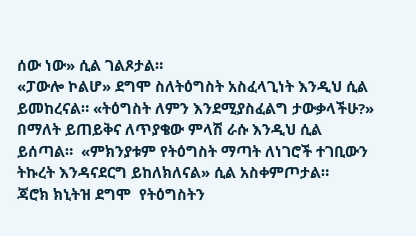ሰው ነው» ሲል ገልጾታል።
«ፓውሎ ኮልሆ» ደግሞ ስለትዕግስት አስፈላጊነት እንዲህ ሲል ይመከረናል። «ትዕግስት ለምን እንደሚያስፈልግ ታውቃላችሁ?» በማለት ይጠይቅና ለጥያቄው ምላሽ ራሱ እንዲህ ሲል ይሰጣል።  «ምክንያቱም የትዕግስት ማጣት ለነገሮች ተገቢውን ትኩረት እንዳናደርግ ይከለክለናል» ሲል አስቀምጦታል።
ጃሮክ ክኒትዝ ደግሞ  የትዕግስትን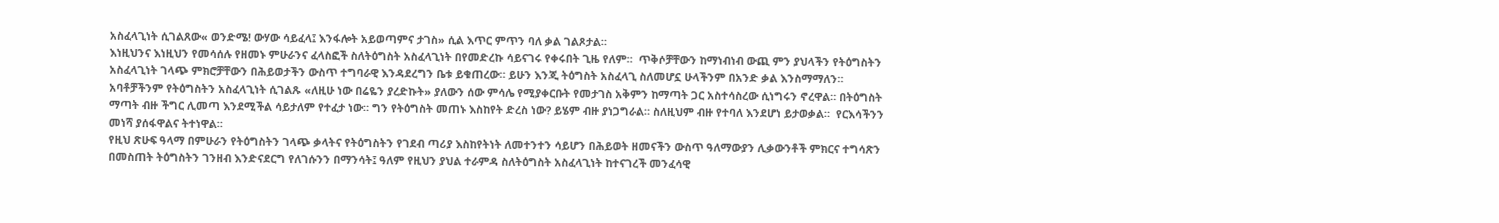አስፈላጊነት ሲገልጸው« ወንድሜ! ውሃው ሳይፈላ፤ እንፋሎት አይወጣምና ታገስ» ሲል እጥር ምጥን ባለ ቃል ገልጾታል።
እነዚህንና እነዚህን የመሳሰሉ የዘመኑ ምሁራንና ፈላስፎች ስለትዕግስት አስፈላጊነት በየመድረኩ ሳይናገሩ የቀሩበት ጊዜ የለም።  ጥቅሶቻቸውን ከማነብነብ ውጪ ምን ያህላችን የትዕግስትን አስፈላጊነት ገላጭ ምክሮቻቸውን በሕይወታችን ውስጥ ተግባራዊ እንዳደረግን ቤቱ ይቁጠረው። ይሁን እንጂ ትዕግስት አስፈላጊ ስለመሆኗ ሁላችንም በአንድ ቃል እንስማማለን። አባቶቻችንም የትዕግስትን አስፈላጊነት ሲገልጹ «ለዚሁ ነው በሬዬን ያረድኩት» ያለውን ሰው ምሳሌ የሚያቀርቡት የመታገስ አቅምን ከማጣት ጋር አስተሳስረው ሲነግሩን ኖረዋል። በትዕግስት ማጣት ብዙ ችግር ሊመጣ እንደሚችል ሳይታለም የተፈታ ነው። ግን የትዕግስት መጠኑ እስከየት ድረስ ነው? ይሄም ብዙ ያነጋግራል። ስለዚህም ብዙ የተባለ እንደሆነ ይታወቃል።  የርእሳችንን መነሻ ያሰፋዋልና ትተነዋል።
የዚህ ጽሁፍ ዓላማ በምሁራን የትዕግስትን ገላጭ ቃላትና የትዕግስትን የገደብ ጣሪያ እስከየትነት ለመተንተን ሳይሆን በሕይወት ዘመናችን ውስጥ ዓለማውያን ሊቃውንቶች ምክርና ተግሳጽን በመስጠት ትዕግስትን ገንዘብ እንድናደርግ የለገሱንን በማንሳት፤ ዓለም የዚህን ያህል ተራምዳ ስለትዕግስት አስፈላጊነት ከተናገረች መንፈሳዊ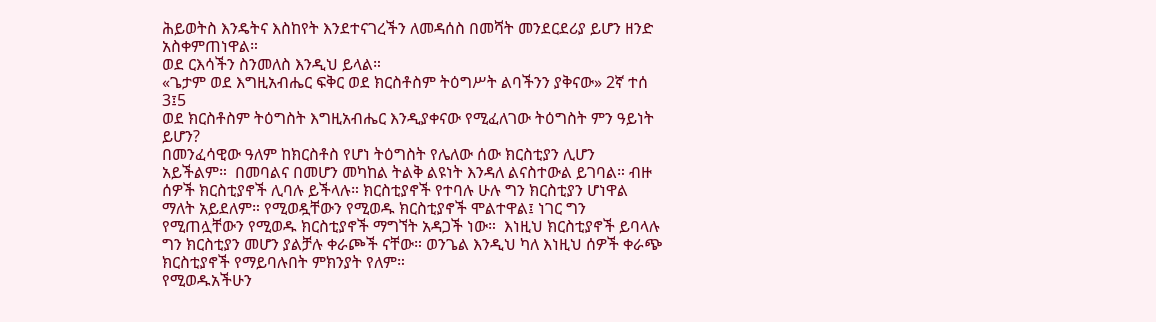ሕይወትስ እንዴትና እስከየት እንደተናገረችን ለመዳሰስ በመሻት መንደርደሪያ ይሆን ዘንድ አስቀምጠነዋል።
ወደ ርእሳችን ስንመለስ እንዲህ ይላል።
«ጌታም ወደ እግዚአብሔር ፍቅር ወደ ክርስቶስም ትዕግሥት ልባችንን ያቅናው» 2ኛ ተሰ 3፤5
ወደ ክርስቶስም ትዕግስት እግዚአብሔር እንዲያቀናው የሚፈለገው ትዕግስት ምን ዓይነት ይሆን?
በመንፈሳዊው ዓለም ከክርስቶስ የሆነ ትዕግስት የሌለው ሰው ክርስቲያን ሊሆን አይችልም።  በመባልና በመሆን መካከል ትልቅ ልዩነት እንዳለ ልናስተውል ይገባል። ብዙ ሰዎች ክርስቲያኖች ሊባሉ ይችላሉ። ክርስቲያኖች የተባሉ ሁሉ ግን ክርስቲያን ሆነዋል ማለት አይደለም። የሚወዷቸውን የሚወዱ ክርስቲያኖች ሞልተዋል፤ ነገር ግን የሚጠሏቸውን የሚወዱ ክርስቲያኖች ማግኘት አዳጋች ነው።  እነዚህ ክርስቲያኖች ይባላሉ ግን ክርስቲያን መሆን ያልቻሉ ቀራጮች ናቸው። ወንጌል እንዲህ ካለ እነዚህ ሰዎች ቀራጭ ክርስቲያኖች የማይባሉበት ምክንያት የለም።
የሚወዱአችሁን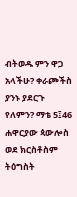ብትወዱ ምን ዋጋ አላችሁ? ቀራጮችስ ያንኑ ያደርጉ የለምን? ማቴ 5፤46
ሐዋርያው ጳውሎስ ወደ ክርስቶስም ትዕግስት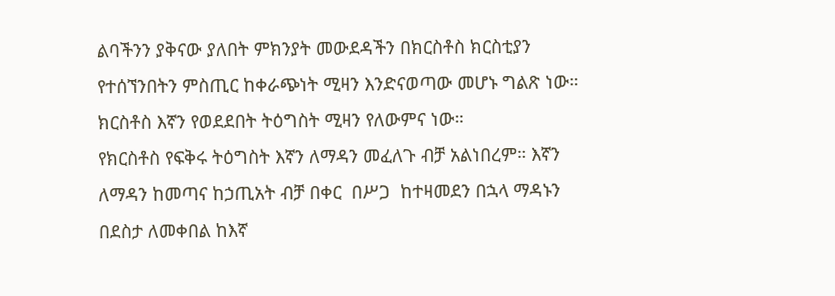ልባችንን ያቅናው ያለበት ምክንያት መውደዳችን በክርስቶስ ክርስቲያን የተሰኘንበትን ምስጢር ከቀራጭነት ሚዛን እንድናወጣው መሆኑ ግልጽ ነው። ክርስቶስ እኛን የወደደበት ትዕግስት ሚዛን የለውምና ነው።
የክርስቶስ የፍቅሩ ትዕግስት እኛን ለማዳን መፈለጉ ብቻ አልነበረም። እኛን ለማዳን ከመጣና ከኃጢአት ብቻ በቀር  በሥጋ  ከተዛመደን በኋላ ማዳኑን በደስታ ለመቀበል ከእኛ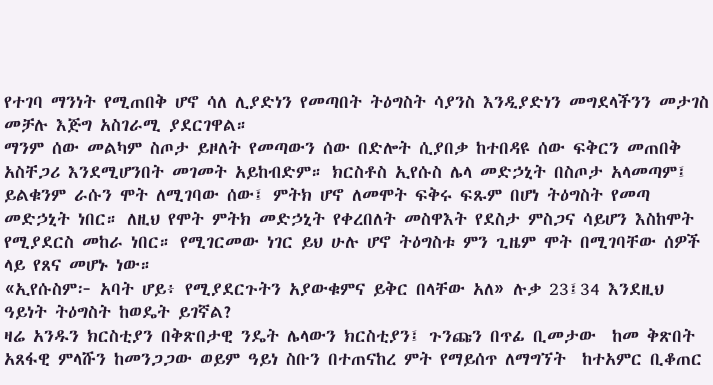የተገባ ማንነት የሚጠበቅ ሆኖ ሳለ ሊያድነን የመጣበት ትዕግስት ሳያንስ እንዲያድነን መግደላችንን መታገስ መቻሉ እጅግ አስገራሚ ያደርገዋል።
ማንም ሰው መልካም ስጦታ ይዞለት የመጣውን ሰው በድሎት ሲያበቃ ከተበዳዩ ሰው ፍቅርን መጠበቅ አስቸጋሪ እንደሚሆንበት መገመት አይከብድም። ክርስቶስ ኢየሱስ ሌላ መድኃኒት በስጦታ አላመጣም፤ ይልቁንም ራሱን ሞት ለሚገባው ሰው፤ ምትክ ሆኖ ለመሞት ፍቅሩ ፍጹም በሆነ ትዕግስት የመጣ መድኃኒት ነበር። ለዚህ የሞት ምትክ መድኃኒት የቀረበለት መስዋእት የደስታ ምስጋና ሳይሆን እስከሞት የሚያደርስ መከራ ነበር። የሚገርመው ነገር ይህ ሁሉ ሆኖ ትዕግስቱ ምን ጊዜም ሞት በሚገባቸው ሰዎች ላይ የጸና መሆኑ ነው።
«ኢየሱስም፦ አባት ሆይ፥ የሚያደርጉትን አያውቁምና ይቅር በላቸው አለ» ሉቃ 23፤34 እንደዚህ ዓይነት ትዕግስት ከወዴት ይገኛል?
ዛሬ አንዱን ክርስቲያን በቅጽበታዊ ንዴት ሌላውን ክርስቲያን፤ ጉንጩን በጥፊ ቢመታው  ከመ ቅጽበት አጸፋዊ ምላሹን ከመንጋጋው ወይም ዓይነ ስቡን በተጠናከረ ምት የማይሰጥ ለማግኘት  ከተአምር ቢቆጠር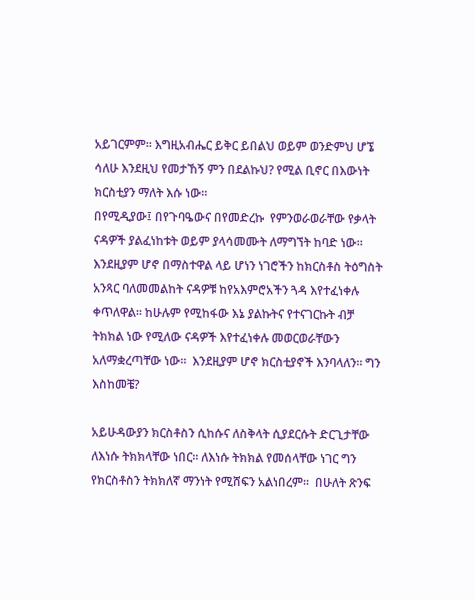አይገርምም። እግዚአብሔር ይቅር ይበልህ ወይም ወንድምህ ሆኜ ሳለሁ እንደዚህ የመታኸኝ ምን በደልኩህ? የሚል ቢኖር በእውነት ክርስቲያን ማለት እሱ ነው።
በየሚዲያው፤ በየጉባዔውና በየመድረኩ  የምንወራወራቸው የቃላት ናዳዎች ያልፈነከቱት ወይም ያላሳመሙት ለማግኘት ከባድ ነው። እንደዚያም ሆኖ በማስተዋል ላይ ሆነን ነገሮችን ከክርስቶስ ትዕግስት አንጻር ባለመመልከት ናዳዎቹ ከየአእምሮአችን ጓዳ እየተፈነቀሉ ቀጥለዋል። ከሁሉም የሚከፋው እኔ ያልኩትና የተናገርኩት ብቻ ትክክል ነው የሚለው ናዳዎች እየተፈነቀሉ መወርወራቸውን አለማቋረጣቸው ነው።  እንደዚያም ሆኖ ክርስቲያኖች እንባላለን። ግን እስከመቼ?

አይሁዳውያን ክርስቶስን ሲከሱና ለስቅላት ሲያደርሱት ድርጊታቸው ለእነሱ ትክክላቸው ነበር። ለእነሱ ትክክል የመሰላቸው ነገር ግን የክርስቶስን ትክክለኛ ማንነት የሚሸፍን አልነበረም።  በሁለት ጽንፍ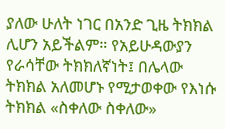ያለው ሁለት ነገር በአንድ ጊዜ ትክክል ሊሆን አይችልም። የአይሁዳውያን የራሳቸው ትክክለኛነት፤ በሌላው ትክክል አለመሆኑ የሚታወቀው የእነሱ ትክክል «ስቀለው ስቀለው»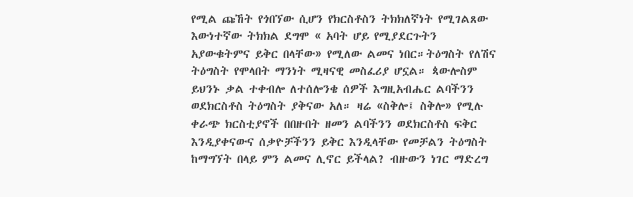የሚል ጩኸት የጎበኘው ሲሆን የክርስቶስን ትክክለኛነት የሚገልጸው እውነተኛው ትክክል ደግሞ « አባት ሆይ የሚያደርጉትን አያውቁትምና ይቅር በላቸው» የሚለው ልመና ነበር።ትዕግስት የለሽና ትዕግስት የሞላበት ማንነት ሚዛናዊ መስፈሪያ ሆኗል። ጳውሎስም ይህንኑ ቃል ተቀብሎ ለተሰሎንቄ ሰዎች እግዚአብሔር ልባችንን ወደክርስቶስ ትዕግስት ያቅናው አለ። ዛሬ «ስቅሎ፤ ስቅሎ» የሚሉ ቀራጭ ክርስቲያኖች በበዙበት ዘመን ልባችንን ወደክርስቶስ ፍቅር እንዲያቀናውና ሰቃዮቻችንን ይቅር እንዲላቸው የመቻልን ትዕግስት ከማግኘት በላይ ምን ልመና ሊኖር ይችላል? ብዙውን ነገር ማድረግ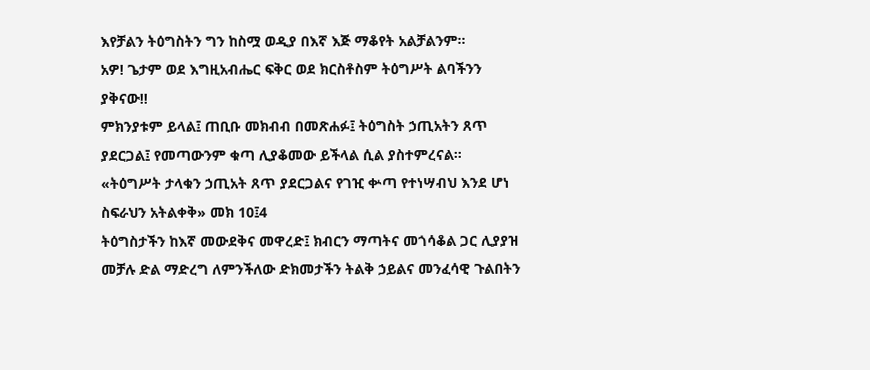እየቻልን ትዕግስትን ግን ከስሟ ወዲያ በእኛ እጅ ማቆየት አልቻልንም።
አዎ! ጌታም ወደ እግዚአብሔር ፍቅር ወደ ክርስቶስም ትዕግሥት ልባችንን ያቅናው!!
ምክንያቱም ይላል፤ ጠቢቡ መክብብ በመጽሐፉ፤ ትዕግስት ኃጢአትን ጸጥ ያደርጋል፤ የመጣውንም ቁጣ ሊያቆመው ይችላል ሲል ያስተምረናል።
«ትዕግሥት ታላቁን ኃጢአት ጸጥ ያደርጋልና የገዢ ቍጣ የተነሣብህ እንደ ሆነ ስፍራህን አትልቀቅ» መክ 10፤4
ትዕግስታችን ከእኛ መውደቅና መዋረድ፤ ክብርን ማጣትና መጎሳቆል ጋር ሊያያዝ መቻሉ ድል ማድረግ ለምንችለው ድክመታችን ትልቅ ኃይልና መንፈሳዊ ጉልበትን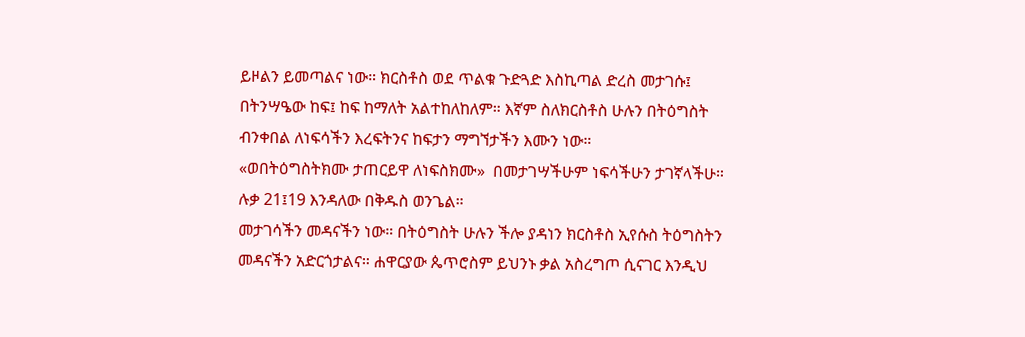ይዞልን ይመጣልና ነው። ክርስቶስ ወደ ጥልቁ ጉድጓድ እስኪጣል ድረስ መታገሱ፤ በትንሣዔው ከፍ፤ ከፍ ከማለት አልተከለከለም። እኛም ስለክርስቶስ ሁሉን በትዕግስት ብንቀበል ለነፍሳችን እረፍትንና ከፍታን ማግኘታችን እሙን ነው።
«ወበትዕግስትክሙ ታጠርይዋ ለነፍስክሙ»  በመታገሣችሁም ነፍሳችሁን ታገኛላችሁ። ሉቃ 21፤19 እንዳለው በቅዱስ ወንጌል።
መታገሳችን መዳናችን ነው። በትዕግስት ሁሉን ችሎ ያዳነን ክርስቶስ ኢየሱስ ትዕግስትን መዳናችን አድርጎታልና። ሐዋርያው ጴጥሮስም ይህንኑ ቃል አስረግጦ ሲናገር እንዲህ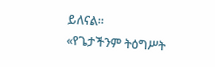ይለናል።
«የጌታችንም ትዕግሥት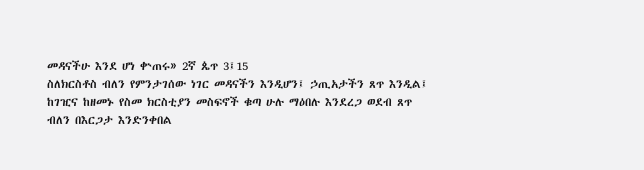መዳናችሁ እንደ ሆነ ቍጠሩ» 2ኛ ጴጥ 3፤15
ስለክርስቶስ ብለን የምንታገሰው ነገር መዳናችን እንዲሆን፤ ኃጢአታችን ጸጥ እንዲል፤ ከገዢና ከዘመኑ የስመ ክርስቲያን መስፍኖች ቁጣ ሁሉ ማዕበሉ እንደረጋ ወደብ ጸጥ ብለን በእርጋታ እንድንቀበል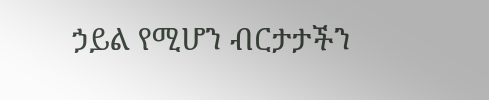ኃይል የሚሆን ብርታታችን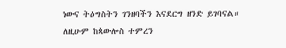ነውና ትዕግስትን ገንዘባችን እናደርግ ዘንድ ይገባናል።  ለዚሁም ከጳውሎስ ተምረን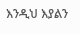እንዲህ እያልን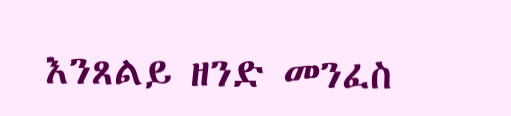እንጸልይ ዘንድ መንፈስ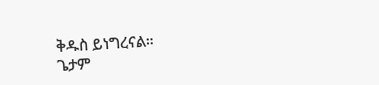ቅዱስ ይነግረናል።
ጌታም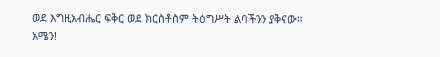ወደ እግዚአብሔር ፍቅር ወደ ክርስቶስም ትዕግሥት ልባችንን ያቅናው። አሜን!